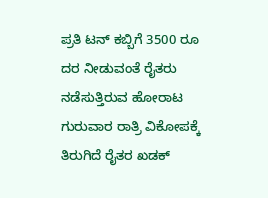ಪ್ರತಿ ಟನ್ ಕಬ್ಬಿಗೆ 3500 ರೂ ದರ ನೀಡುವಂತೆ ರೈತರು ನಡೆಸುತ್ತಿರುವ ಹೋರಾಟ ಗುರುವಾರ ರಾತ್ರಿ ವಿಕೋಪಕ್ಕೆ ತಿರುಗಿದೆ ರೈತರ ಖಡಕ್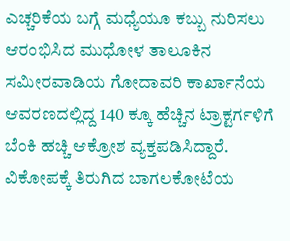ಎಚ್ಚರಿಕೆಯ ಬಗ್ಗೆ ಮಧ್ಯೆಯೂ ಕಬ್ಬು ನುರಿಸಲು ಆರಂಭಿಸಿದ ಮುಧೋಳ ತಾಲೂಕಿನ ಸಮೀರವಾಡಿಯ ಗೋದಾವರಿ ಕಾರ್ಖಾನೆಯ ಆವರಣದಲ್ಲಿದ್ದ 140 ಕ್ಕೂ ಹೆಚ್ಚಿನ ಟ್ರಾಕ್ಟರ್ಗಳಿಗೆ ಬೆಂಕಿ ಹಚ್ಚಿ ಆಕ್ರೋಶ ವ್ಯಕ್ತಪಡಿಸಿದ್ದಾರೆ.
ವಿಕೋಪಕ್ಕೆ ತಿರುಗಿದ ಬಾಗಲಕೋಟೆಯ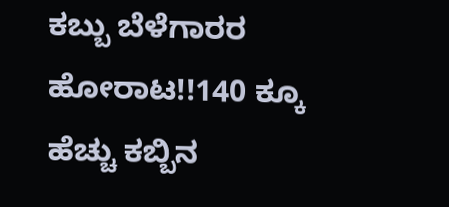ಕಬ್ಬು ಬೆಳೆಗಾರರ ಹೋರಾಟ!!140 ಕ್ಕೂ ಹೆಚ್ಚು ಕಬ್ಬಿನ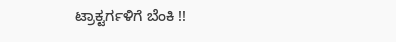ಟ್ರಾಕ್ಟರ್ಗಳಿಗೆ ಬೆಂಕಿ !!